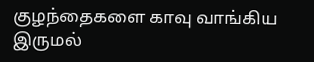குழந்தைகளை காவு வாங்கிய இருமல்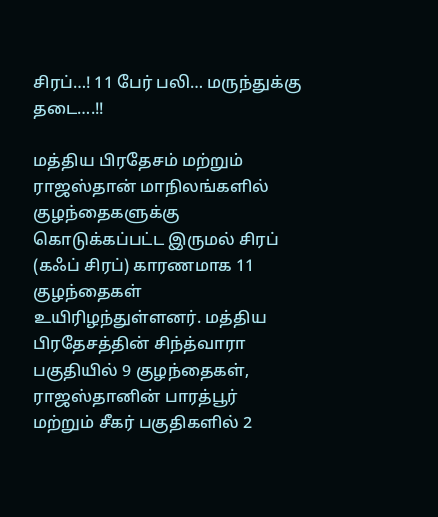சிரப்…! 11 பேர் பலி… மருந்துக்கு தடை….!!

மத்திய பிரதேசம் மற்றும் ராஜஸ்தான் மாநிலங்களில் குழந்தைகளுக்கு கொடுக்கப்பட்ட இருமல் சிரப் (கஃப் சிரப்) காரணமாக 11 குழந்தைகள் உயிரிழந்துள்ளனர். மத்திய பிரதேசத்தின் சிந்த்வாரா பகுதியில் 9 குழந்தைகள், ராஜஸ்தானின் பாரத்பூர் மற்றும் சீகர் பகுதிகளில் 2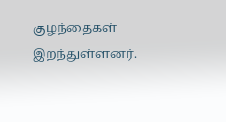குழந்தைகள் இறந்துள்ளனர்.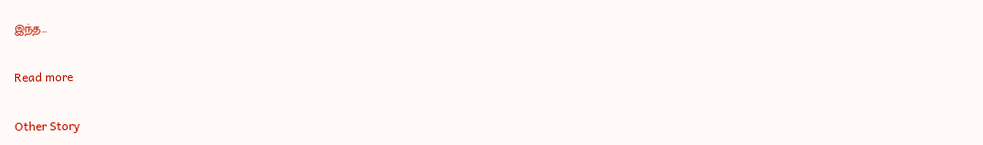இந்த…

Read more

Other Story